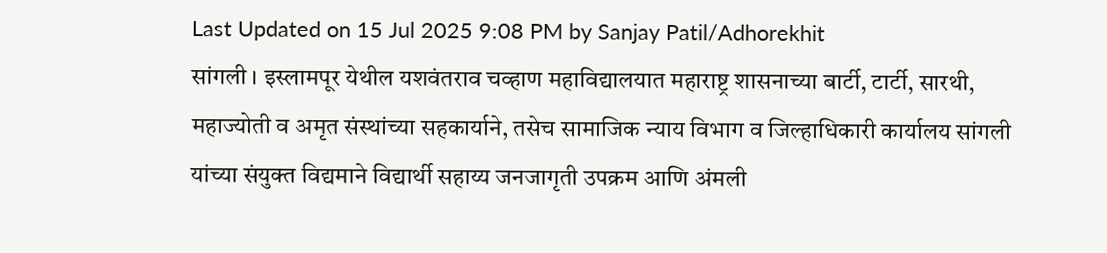Last Updated on 15 Jul 2025 9:08 PM by Sanjay Patil/Adhorekhit
सांगली । इस्लामपूर येथील यशवंतराव चव्हाण महाविद्यालयात महाराष्ट्र शासनाच्या बार्टी, टार्टी, सारथी, महाज्योती व अमृत संस्थांच्या सहकार्याने, तसेच सामाजिक न्याय विभाग व जिल्हाधिकारी कार्यालय सांगली यांच्या संयुक्त विद्यमाने विद्यार्थी सहाय्य जनजागृती उपक्रम आणि अंमली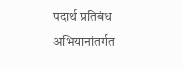पदार्थ प्रतिबंध अभियानांतर्गत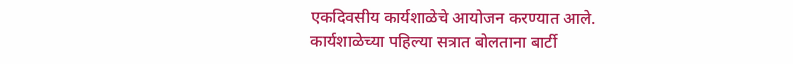एकदिवसीय कार्यशाळेचे आयोजन करण्यात आले.
कार्यशाळेच्या पहिल्या सत्रात बोलताना बार्टी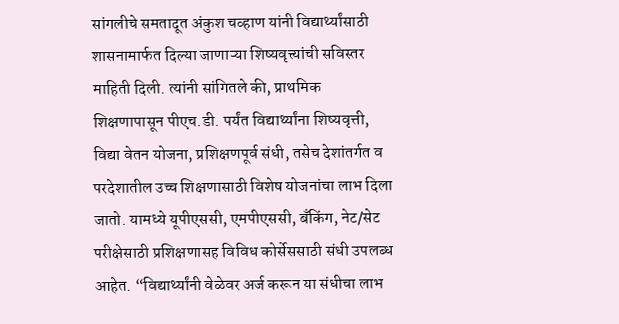सांगलीचे समतादूत अंकुश चव्हाण यांनी विद्यार्थ्यांसाठी शासनामार्फत दिल्या जाणाऱ्या शिष्यवृत्त्यांची सविस्तर माहिती दिली. त्यांनी सांगितले की, प्राथमिक शिक्षणापासून पीएच.डी. पर्यंत विद्यार्थ्यांना शिष्यवृत्ती, विद्या वेतन योजना, प्रशिक्षणपूर्व संधी, तसेच देशांतर्गत व परदेशातील उच्च शिक्षणासाठी विशेष योजनांचा लाभ दिला जातो. यामध्ये यूपीएससी, एमपीएससी, बँकिंग, नेट/सेट परीक्षेसाठी प्रशिक्षणासह विविध कोर्सेससाठी संधी उपलब्ध आहेत. “विद्यार्थ्यांनी वेळेवर अर्ज करून या संधीचा लाभ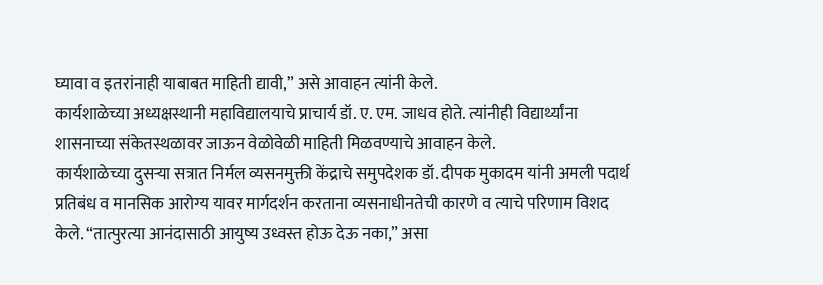घ्यावा व इतरांनाही याबाबत माहिती द्यावी,” असे आवाहन त्यांनी केले.
कार्यशाळेच्या अध्यक्षस्थानी महाविद्यालयाचे प्राचार्य डॉ. ए. एम. जाधव होते. त्यांनीही विद्यार्थ्यांना शासनाच्या संकेतस्थळावर जाऊन वेळोवेळी माहिती मिळवण्याचे आवाहन केले.
कार्यशाळेच्या दुसऱ्या सत्रात निर्मल व्यसनमुक्ती केंद्राचे समुपदेशक डॉ. दीपक मुकादम यांनी अमली पदार्थ प्रतिबंध व मानसिक आरोग्य यावर मार्गदर्शन करताना व्यसनाधीनतेची कारणे व त्याचे परिणाम विशद केले. “तात्पुरत्या आनंदासाठी आयुष्य उध्वस्त होऊ देऊ नका,” असा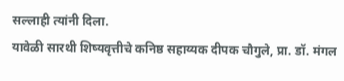सल्लाही त्यांनी दिला.
यावेळी सारथी शिष्यवृत्तीचे कनिष्ठ सहाय्यक दीपक चौगुले, प्रा. डॉ. मंगल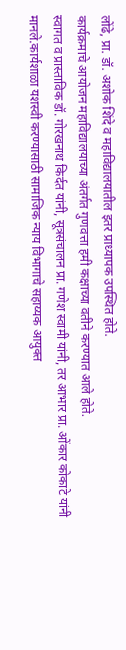लोंढे, प्रा. डॉ. अशोक शिंदे व महाविद्यालयातील इतर प्राध्यापक उपस्थित होते.
कार्यक्रमाचे आयोजन महाविद्यालयाच्या अंतर्गत गुणवत्ता हमी कक्षाच्या वतीने करण्यात आले होते.
स्वागत व प्रास्ताविक डॉ. गोरखनाथ किर्दत यांनी, सूत्रसंचालन प्रा. गणेश स्वामी यांनी, तर आभार प्रा. ओंकार कोकाटे यांनी मानले.कार्यशाळा यशस्वी करण्यासाठी सामाजिक न्याय विभागाचे सहाय्यक आयुक्त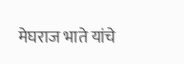मेघराज भाते यांचे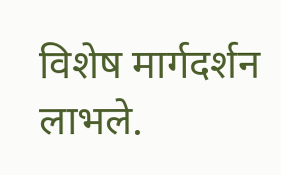विशेष मार्गदर्शन लाभले.